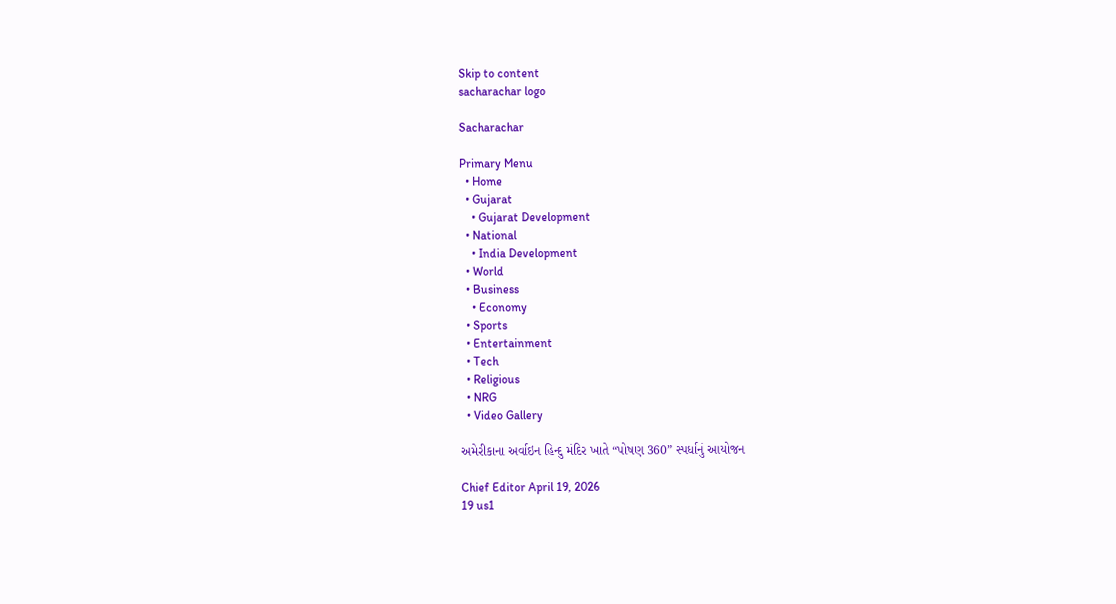Skip to content
sacharachar logo

Sacharachar

Primary Menu
  • Home
  • Gujarat
    • Gujarat Development
  • National
    • India Development
  • World
  • Business
    • Economy
  • Sports
  • Entertainment
  • Tech
  • Religious
  • NRG
  • Video Gallery

અમેરીકાના અર્વાઇન હિન્દુ મંદિર ખાતે “પોષણ 360” સ્પર્ધાનું આયોજન

Chief Editor April 19, 2026
19 us1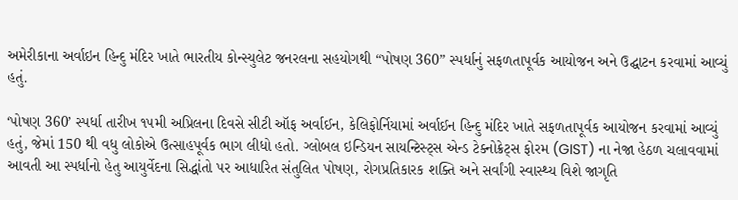અમેરીકાના અર્વાઇન હિન્દુ મંદિર ખાતે ભારતીય કોન્સ્યુલેટ જનરલના સહયોગથી “પોષણ 360” સ્પર્ધાનું સફળતાપૂર્વક આયોજન અને ઉદ્ઘાટન કરવામાં આવ્યું હતું.

‘પોષણ 360’ સ્પર્ધા તારીખ ૧૫મી અપ્રિલના દિવસે સીટી ઑફ અર્વાઈન, કેલિફોર્નિયામાં અર્વાઈન હિન્દુ મંદિર ખાતે સફળતાપૂર્વક આયોજન કરવામાં આવ્યું હતું, જેમાં 150 થી વધુ લોકોએ ઉત્સાહપૂર્વક ભાગ લીધો હતો. ગ્લોબલ ઇન્ડિયન સાયન્ટિસ્ટ્સ એન્ડ ટેક્નોક્રેટ્સ ફોરમ (GIST) ના નેજા હેઠળ ચલાવવામાં આવતી આ સ્પર્ધાનો હેતુ આયુર્વેદના સિદ્ધાંતો પર આધારિત સંતુલિત પોષણ, રોગપ્રતિકારક શક્તિ અને સર્વાંગી સ્વાસ્થ્ય વિશે જાગૃતિ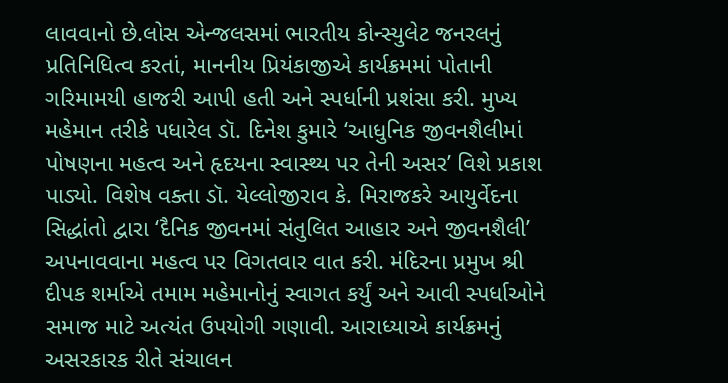લાવવાનો છે.લોસ એન્જલસમાં ભારતીય કોન્સ્યુલેટ જનરલનું પ્રતિનિધિત્વ કરતાં, માનનીય પ્રિયંકાજીએ કાર્યક્રમમાં પોતાની ગરિમામયી હાજરી આપી હતી અને સ્પર્ધાની પ્રશંસા કરી. મુખ્ય મહેમાન તરીકે પધારેલ ડૉ. દિનેશ કુમારે ‘આધુનિક જીવનશૈલીમાં પોષણના મહત્વ અને હૃદયના સ્વાસ્થ્ય પર તેની અસર’ વિશે પ્રકાશ પાડ્યો. વિશેષ વક્તા ડૉ. યેલ્લોજીરાવ કે. મિરાજકરે આયુર્વેદના સિદ્ધાંતો દ્વારા ‘દૈનિક જીવનમાં સંતુલિત આહાર અને જીવનશૈલી’ અપનાવવાના મહત્વ પર વિગતવાર વાત કરી. મંદિરના પ્રમુખ શ્રી દીપક શર્માએ તમામ મહેમાનોનું સ્વાગત કર્યું અને આવી સ્પર્ધાઓને સમાજ માટે અત્યંત ઉપયોગી ગણાવી. આરાધ્યાએ કાર્યક્રમનું અસરકારક રીતે સંચાલન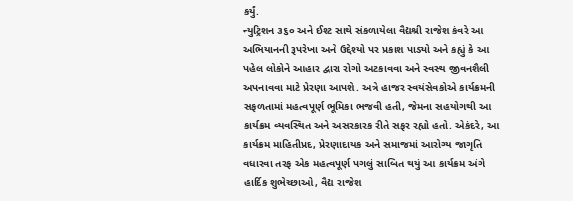કર્યું.
ન્યુટ્રિશન ૩૬૦ અને ઈશ્ટ સાથે સંકળાયેલા વૈદ્યશ્રી રાજેશ કંવરે આ અભિયાનની રૂપરેખા અને ઉદ્દેશ્યો પર પ્રકાશ પાડ્યો અને કહ્યું કે આ પહેલ લોકોને આહાર દ્વારા રોગો અટકાવવા અને સ્વસ્થ જીવનશૈલી અપનાવવા માટે પ્રેરણા આપશે. અત્રે હાજર સ્વયંસેવકોએ કાર્યક્રમની સફળતામાં મહત્વપૂર્ણ ભૂમિકા ભજવી હતી, જેમના સહયોગથી આ કાર્યક્રમ વ્યવસ્થિત અને અસરકારક રીતે સફર રહ્યો હતો. એકંદરે, આ કાર્યક્રમ માહિતીપ્રદ, પ્રેરણાદાયક અને સમાજમાં આરોગ્ય જાગૃતિ વધારવા તરફ એક મહત્વપૂર્ણ પગલું સાબિત થયું આ કાર્યક્રમ અંગે હાર્દિક શુભેચ્છાઓ, વૈદ્ય રાજેશ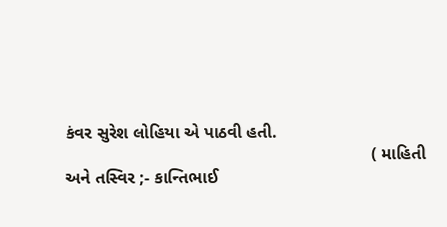કંવર સુરેશ લોહિયા એ પાઠવી હતી.
                                                                ( માહિતી અને તસ્વિર ;- કાન્તિભાઈ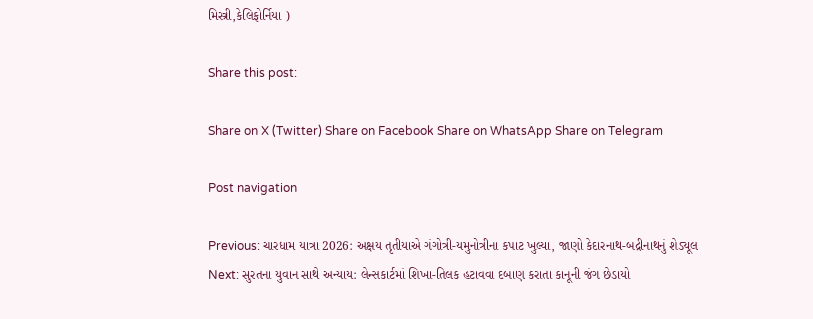મિસ્ત્રી,કેલિફોર્નિયા )

Share this post:

Share on X (Twitter) Share on Facebook Share on WhatsApp Share on Telegram

Post navigation

Previous: ચારધામ યાત્રા 2026: અક્ષય તૃતીયાએ ગંગોત્રી-યમુનોત્રીના કપાટ ખુલ્યા, જાણો કેદારનાથ-બદ્રીનાથનું શેડ્યૂલ
Next: સુરતના યુવાન સાથે અન્યાય: લેન્સકાર્ટમાં શિખા-તિલક હટાવવા દબાણ કરાતા કાનૂની જંગ છેડાયો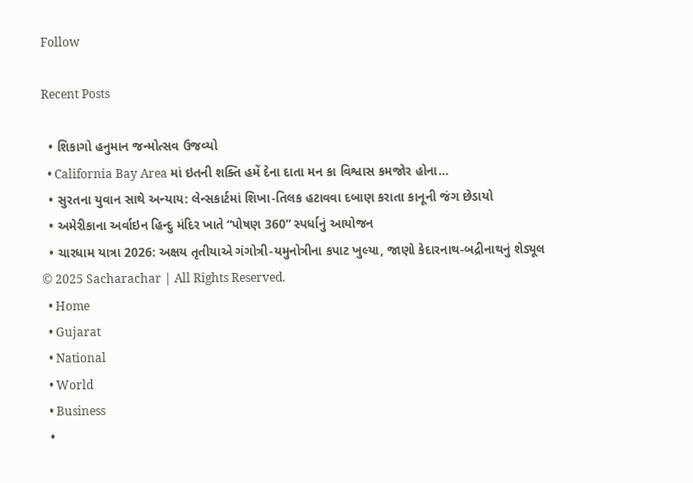Follow

Recent Posts

  • શિકાગો હનુમાન જન્મોત્સવ ઉજવ્યો
  • California Bay Area માં ઇતની શક્તિ હમેં દેના દાતા મન કા વિશ્વાસ કમજોર હોના…
  • સુરતના યુવાન સાથે અન્યાય: લેન્સકાર્ટમાં શિખા-તિલક હટાવવા દબાણ કરાતા કાનૂની જંગ છેડાયો
  • અમેરીકાના અર્વાઇન હિન્દુ મંદિર ખાતે “પોષણ 360” સ્પર્ધાનું આયોજન
  • ચારધામ યાત્રા 2026: અક્ષય તૃતીયાએ ગંગોત્રી-યમુનોત્રીના કપાટ ખુલ્યા, જાણો કેદારનાથ-બદ્રીનાથનું શેડ્યૂલ
© 2025 Sacharachar | All Rights Reserved.
  • Home
  • Gujarat
  • National
  • World
  • Business
  •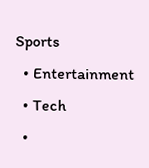Sports
  • Entertainment
  • Tech
  •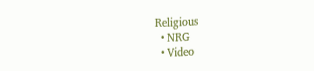Religious
  • NRG
  • Video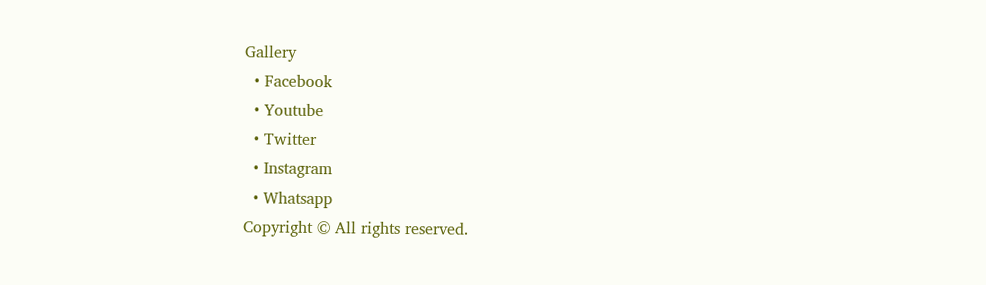Gallery
  • Facebook
  • Youtube
  • Twitter
  • Instagram
  • Whatsapp
Copyright © All rights reserved.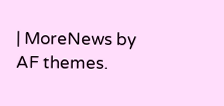| MoreNews by AF themes.